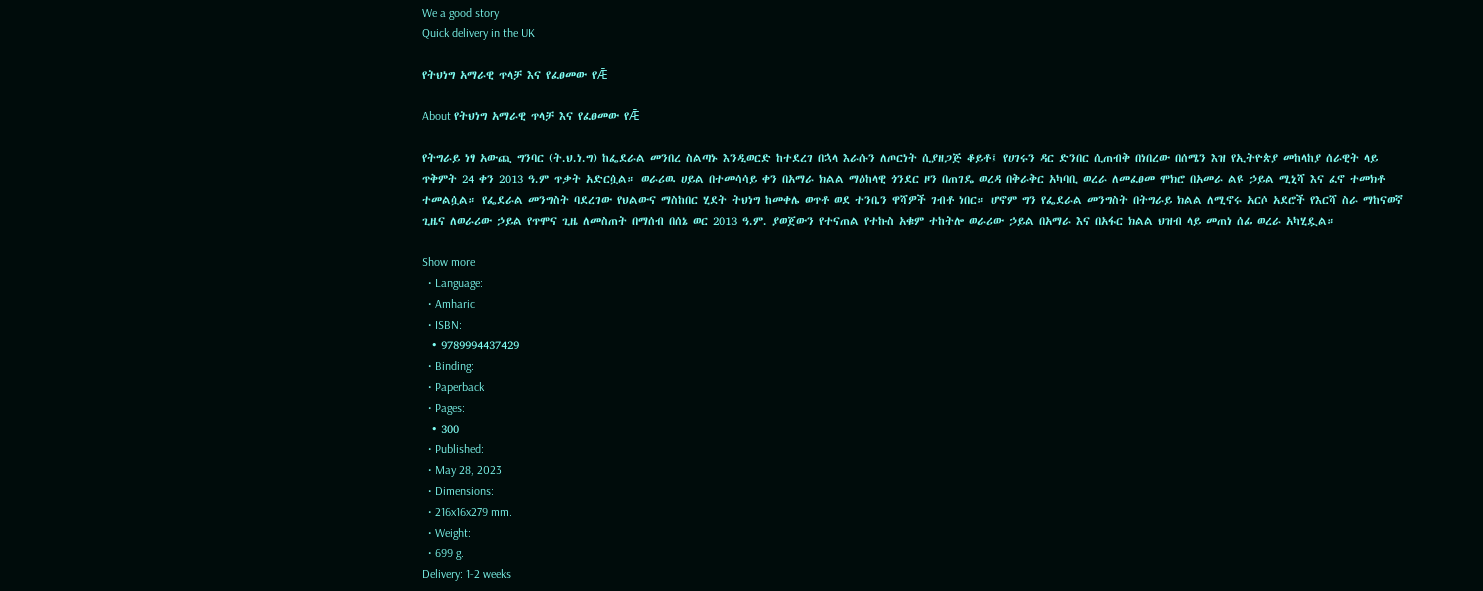We a good story
Quick delivery in the UK

የትህነግ አማራዊ ጥላቻ እና የፈፀመው የǢ

About የትህነግ አማራዊ ጥላቻ እና የፈፀመው የǢ

የትግራይ ነፃ አውጪ ግንባር (ት.ህ.ነ.ግ) ከፌደራል መንበረ ስልጣኑ እንዲወርድ ከተደረገ በኋላ እራሱን ለጦርነት ሲያዘጋጅ ቆይቶ፤ የሀገሩን ዳር ድንበር ሲጠብቅ በነበረው በሰሜን እዝ የኢትዮጵያ መከላከያ ሰራዊት ላይ ጥቅምት 24 ቀን 2013 ዓ.ም ጥቃት አድርሷል። ወራሪዉ ሀይል በተመሳሳይ ቀን በአማራ ክልል ማዕከላዊ ጎንደር ዞን በጠገዴ ወረዳ በቅራቅር አካባቢ ወረራ ለመፈፀመ ሞክሮ በአመራ ልዩ ኃይል ሚኒሻ እና ፈኖ ተመክቶ ተመልሷል። የፌደራል መንግስት ባደረገው የህልውና ማስከበር ሂደት ትህነግ ከመቀሌ ወጥቶ ወደ ተንቤን ዋሻዎች ገብቶ ነበር። ሆኖም ግን የፌደራል መንግስት በትግራይ ክልል ለሚኖሩ አርሶ አደሮች የእርሻ ስራ ማከናወኛ ጊዜና ለወራሪው ኃይል የጥሞና ጊዜ ለመስጠት በማሰብ በሰኔ ወር 2013 ዓ.ም. ያወጀውን የተናጠል የተኩስ አቁም ተከትሎ ወራሪው ኃይል በአማራ እና በአፋር ክልል ህዝብ ላይ መጠነ ሰፊ ወረራ አካሂዷል።

Show more
  • Language:
  • Amharic
  • ISBN:
  • 9789994437429
  • Binding:
  • Paperback
  • Pages:
  • 300
  • Published:
  • May 28, 2023
  • Dimensions:
  • 216x16x279 mm.
  • Weight:
  • 699 g.
Delivery: 1-2 weeks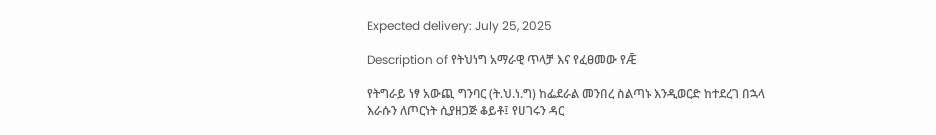Expected delivery: July 25, 2025

Description of የትህነግ አማራዊ ጥላቻ እና የፈፀመው የǢ

የትግራይ ነፃ አውጪ ግንባር (ት.ህ.ነ.ግ) ከፌደራል መንበረ ስልጣኑ እንዲወርድ ከተደረገ በኋላ እራሱን ለጦርነት ሲያዘጋጅ ቆይቶ፤ የሀገሩን ዳር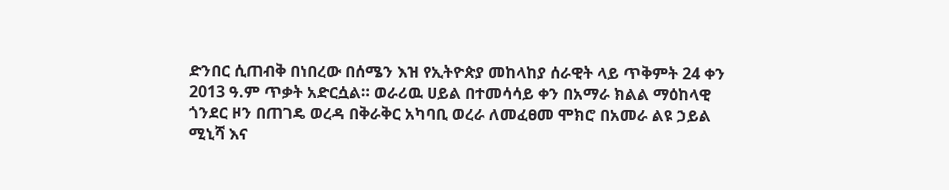ድንበር ሲጠብቅ በነበረው በሰሜን እዝ የኢትዮጵያ መከላከያ ሰራዊት ላይ ጥቅምት 24 ቀን 2013 ዓ.ም ጥቃት አድርሷል። ወራሪዉ ሀይል በተመሳሳይ ቀን በአማራ ክልል ማዕከላዊ ጎንደር ዞን በጠገዴ ወረዳ በቅራቅር አካባቢ ወረራ ለመፈፀመ ሞክሮ በአመራ ልዩ ኃይል ሚኒሻ እና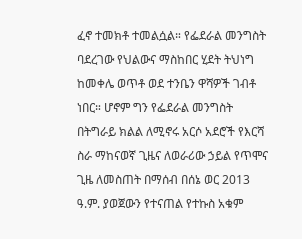ፈኖ ተመክቶ ተመልሷል። የፌደራል መንግስት ባደረገው የህልውና ማስከበር ሂደት ትህነግ ከመቀሌ ወጥቶ ወደ ተንቤን ዋሻዎች ገብቶ ነበር። ሆኖም ግን የፌደራል መንግስት በትግራይ ክልል ለሚኖሩ አርሶ አደሮች የእርሻ ስራ ማከናወኛ ጊዜና ለወራሪው ኃይል የጥሞና ጊዜ ለመስጠት በማሰብ በሰኔ ወር 2013 ዓ.ም. ያወጀውን የተናጠል የተኩስ አቁም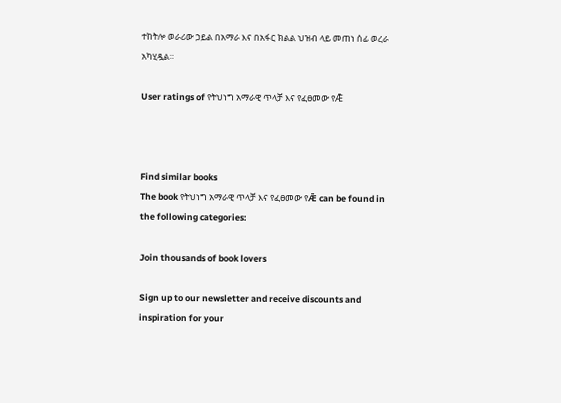ተከትሎ ወራሪው ኃይል በአማራ እና በአፋር ክልል ህዝብ ላይ መጠነ ሰፊ ወረራ አካሂዷል።

User ratings of የትህነግ አማራዊ ጥላቻ እና የፈፀመው የǢ



Find similar books
The book የትህነግ አማራዊ ጥላቻ እና የፈፀመው የǢ can be found in the following categories:

Join thousands of book lovers

Sign up to our newsletter and receive discounts and inspiration for your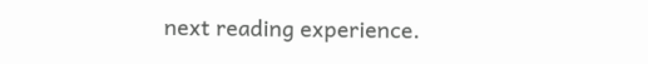next reading experience.